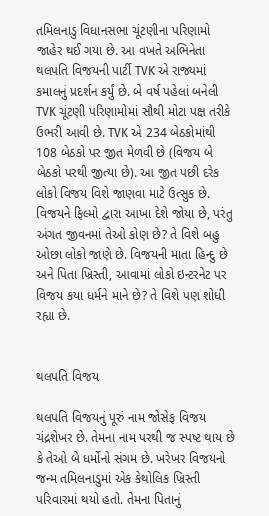તમિલનાડુ વિધાનસભા ચૂંટણીના પરિણામો જાહેર થઈ ગયા છે. આ વખતે અભિનેતા થલપતિ વિજયની પાર્ટી TVK એ રાજ્યમાં કમાલનું પ્રદર્શન કર્યું છે. બે વર્ષ પહેલાં બનેલી TVK ચૂંટણી પરિણામોમાં સૌથી મોટા પક્ષ તરીકે ઉભરી આવી છે. TVK એ 234 બેઠકોમાંથી 108 બેઠકો પર જીત મેળવી છે (વિજય બે બેઠકો પરથી જીત્યા છે). આ જીત પછી દરેક લોકો વિજય વિશે જાણવા માટે ઉત્સુક છે. વિજયને ફિલ્મો દ્વારા આખા દેશે જોયા છે, પરંતુ અંગત જીવનમાં તેઓ કોણ છે? તે વિશે બહુ ઓછા લોકો જાણે છે. વિજયની માતા હિન્દુ છે અને પિતા ખ્રિસ્તી, આવામાં લોકો ઇન્ટરનેટ પર વિજય કયા ધર્મને માને છે? તે વિશે પણ શોધી રહ્યા છે.


થલપતિ વિજય

થલપતિ વિજયનું પૂરું નામ જોસેફ વિજય ચંદ્રશેખર છે. તેમના નામ પરથી જ સ્પષ્ટ થાય છે કે તેઓ બે ધર્મોનો સંગમ છે. ખરેખર વિજયનો જન્મ તમિલનાડુમાં એક કેથોલિક ખ્રિસ્તી પરિવારમાં થયો હતો. તેમના પિતાનું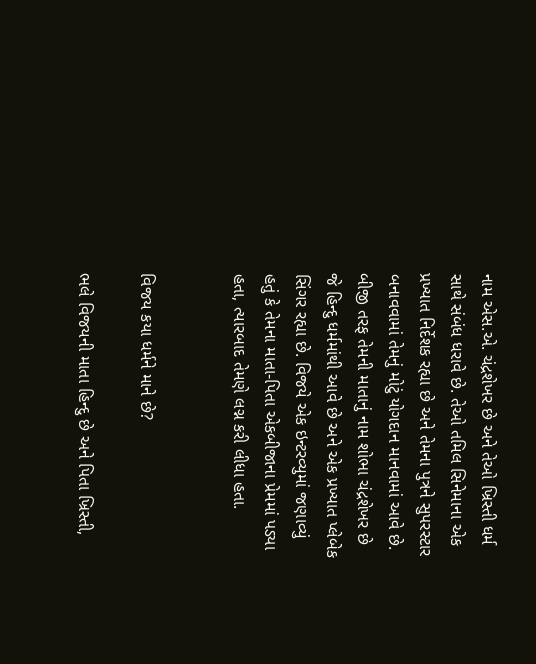નામ એસ.એ. ચંદ્રશેખર છે અને તેઓ ખ્રિસ્તી ધર્મ સાથે સંબંધ ધરાવે છે. તેઓ તમિલ સિનેમાના એક પ્રખ્યાત નિર્દેશક રહ્યા છે અને તેમના પુત્રને સુપરસ્ટાર બનાવવામાં તેમનું મોટું યોગદાન માનવામાં આવે છે. બીજી તરફ તેમની માતાનું નામ શોભા ચંદ્રશેખર છે જે હિન્દુ ધર્મમાંથી આવે છે અને એક પ્રખ્યાત પ્લેબેક સિંગર રહ્યા છે. વિજયે એક ઇન્ટરવ્યુમાં જણાવ્યું હતું કે તેમના માતા-પિતા એકબીજાના પ્રેમમાં પડ્યા હતા, ત્યારબાદ તેમણે લગ્ન કરી લીધા હતા.


વિજય કયા ધર્મને માને છે?

ભલે વિજયની માતા હિન્દુ છે અને પિતા ખ્રિસ્તી,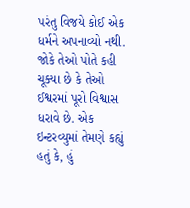પરંતુ વિજયે કોઈ એક ધર્મને અપનાવ્યો નથી. જોકે તેઓ પોતે કહી ચૂક્યા છે કે તેઓ ઈશ્વરમાં પૂરો વિશ્વાસ ધરાવે છે. એક ઇન્ટરવ્યુમાં તેમણે કહ્યું હતું કે, હું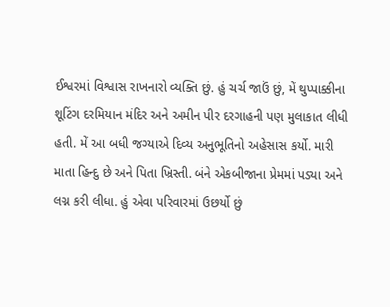ઈશ્વરમાં વિશ્વાસ રાખનારો વ્યક્તિ છું. હું ચર્ચ જાઉં છું, મેં થુપ્પાક્કીના શૂટિંગ દરમિયાન મંદિર અને અમીન પીર દરગાહની પણ મુલાકાત લીધી હતી. મેં આ બધી જગ્યાએ દિવ્ય અનુભૂતિનો અહેસાસ કર્યો. મારી માતા હિન્દુ છે અને પિતા ખ્રિસ્તી. બંને એકબીજાના પ્રેમમાં પડ્યા અને લગ્ન કરી લીધા. હું એવા પરિવારમાં ઉછર્યો છું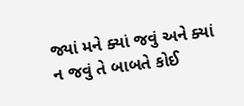જ્યાં મને ક્યાં જવું અને ક્યાં ન જવું તે બાબતે કોઈ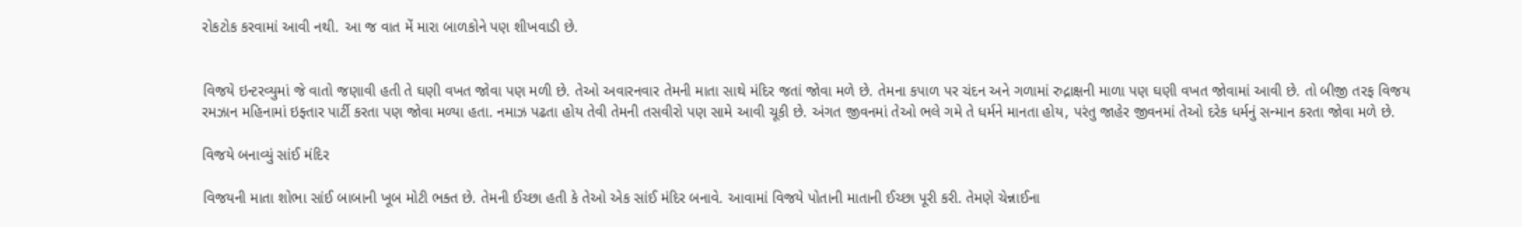રોકટોક કરવામાં આવી નથી. આ જ વાત મેં મારા બાળકોને પણ શીખવાડી છે.


વિજયે ઇન્ટરવ્યુમાં જે વાતો જણાવી હતી તે ઘણી વખત જોવા પણ મળી છે. તેઓ અવારનવાર તેમની માતા સાથે મંદિર જતાં જોવા મળે છે. તેમના કપાળ પર ચંદન અને ગળામાં રુદ્રાક્ષની માળા પણ ઘણી વખત જોવામાં આવી છે. તો બીજી તરફ વિજય રમઝાન મહિનામાં ઇફ્તાર પાર્ટી કરતા પણ જોવા મળ્યા હતા. નમાઝ પઢતા હોય તેવી તેમની તસવીરો પણ સામે આવી ચૂકી છે. અંગત જીવનમાં તેઓ ભલે ગમે તે ધર્મને માનતા હોય, પરંતુ જાહેર જીવનમાં તેઓ દરેક ધર્મનું સન્માન કરતા જોવા મળે છે.

વિજયે બનાવ્યું સાંઈ મંદિર

વિજયની માતા શોભા સાંઈ બાબાની ખૂબ મોટી ભક્ત છે. તેમની ઈચ્છા હતી કે તેઓ એક સાંઈ મંદિર બનાવે. આવામાં વિજયે પોતાની માતાની ઈચ્છા પૂરી કરી. તેમણે ચેન્નાઈના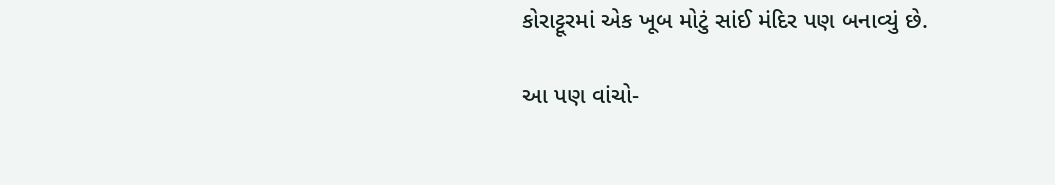કોરાટ્ટૂરમાં એક ખૂબ મોટું સાંઈ મંદિર પણ બનાવ્યું છે.

આ પણ વાંચો-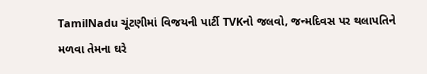TamilNadu ચૂંટણીમાં વિજયની પાર્ટી TVKનો જલવો, જન્મદિવસ પર થલાપતિને મળવા તેમના ઘરે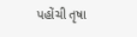પહોંચી તૃષા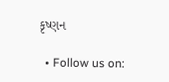કૃષ્ણન

  • Follow us on: